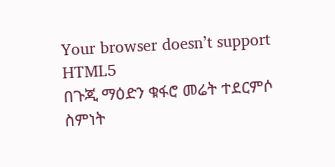Your browser doesn’t support HTML5
በጉጂ ማዕድን ቁፋሮ መሬት ተደርምሶ ስምነት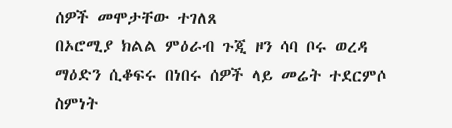ሰዎች መሞታቸው ተገለጸ
በኦሮሚያ ክልል ምዕራብ ጉጂ ዞን ሳባ ቦሩ ወረዳ ማዕድን ሲቆፍሩ በነበሩ ሰዎች ላይ መሬት ተደርምሶ ስምነት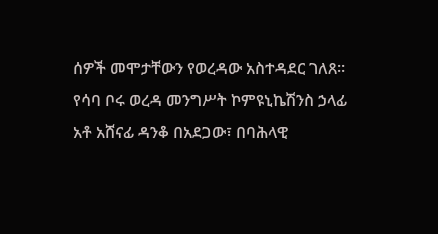ሰዎች መሞታቸውን የወረዳው አስተዳደር ገለጸ።
የሳባ ቦሩ ወረዳ መንግሥት ኮምዩኒኬሽንስ ኃላፊ አቶ አሸናፊ ዳንቆ በአደጋው፣ በባሕላዊ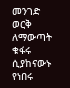መንገድ ወርቅ ለማውጣት ቁፋሩ ሲያከናውኑ የነበሩ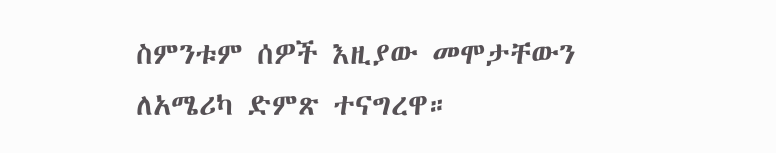ስምንቱም ሰዎች እዚያው መሞታቸውን ለአሜሪካ ድምጽ ተናግረዋ።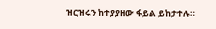ዝርዝሩን ከተያያዘው ፋይል ይከታተሉ።